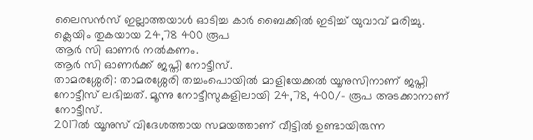ലൈസൻസ് ഇല്ലാത്തയാൾ ഓടിച്ച കാർ ബൈക്കിൽ ഇടിച്ച് യുവാവ് മരിച്ചു.
ക്ലെയിം തുകയായ 24,78 400 രൂപ
ആർ സി ഓണർ നൽകണം.
ആർ സി ഓണർക്ക് ജപ്തി നോട്ടീസ്.
താമരശ്ശേരി: താമരശ്ശേരി തച്ചംപൊയിൽ മാളിയേക്കൽ യൂനുസിനാണ് ജപ്തി നോട്ടീസ് ലഭിച്ചത്. മൂന്നു നോട്ടീസുകളിലായി 24,78, 400/- രൂപ അടക്കാനാണ് നോട്ടീസ്.
2017ൽ യൂനുസ് വിദേശത്തായ സമയത്താണ് വീട്ടിൽ ഉണ്ടായിരുന്ന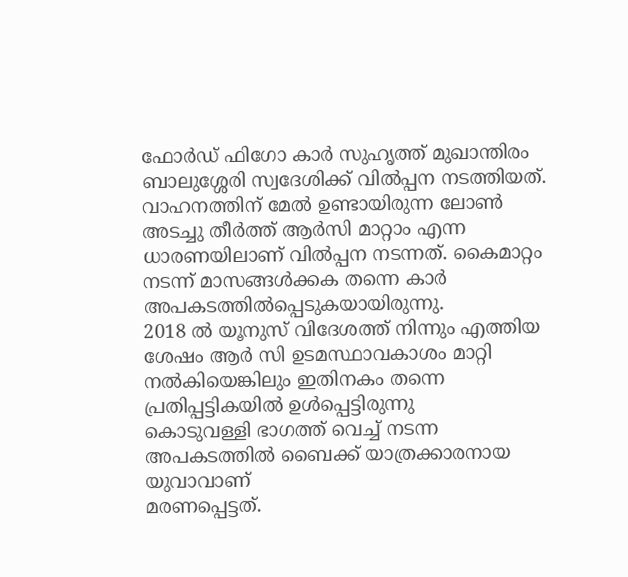ഫോർഡ് ഫിഗോ കാർ സുഹൃത്ത് മുഖാന്തിരം ബാലുശ്ശേരി സ്വദേശിക്ക് വിൽപ്പന നടത്തിയത്.
വാഹനത്തിന് മേൽ ഉണ്ടായിരുന്ന ലോൺ അടച്ചു തീർത്ത് ആർസി മാറ്റാം എന്ന ധാരണയിലാണ് വിൽപ്പന നടന്നത്. കൈമാറ്റം നടന്ന് മാസങ്ങൾക്കക തന്നെ കാർ അപകടത്തിൽപ്പെടുകയായിരുന്നു.
2018 ൽ യൂനുസ് വിദേശത്ത് നിന്നും എത്തിയ ശേഷം ആർ സി ഉടമസ്ഥാവകാശം മാറ്റി നൽകിയെങ്കിലും ഇതിനകം തന്നെ പ്രതിപ്പട്ടികയിൽ ഉൾപ്പെട്ടിരുന്നു
കൊടുവള്ളി ഭാഗത്ത് വെച്ച് നടന്ന അപകടത്തിൽ ബൈക്ക് യാത്രക്കാരനായ യുവാവാണ്
മരണപ്പെട്ടത്.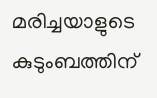മരിച്ചയാളുടെ കുടുംബത്തിന്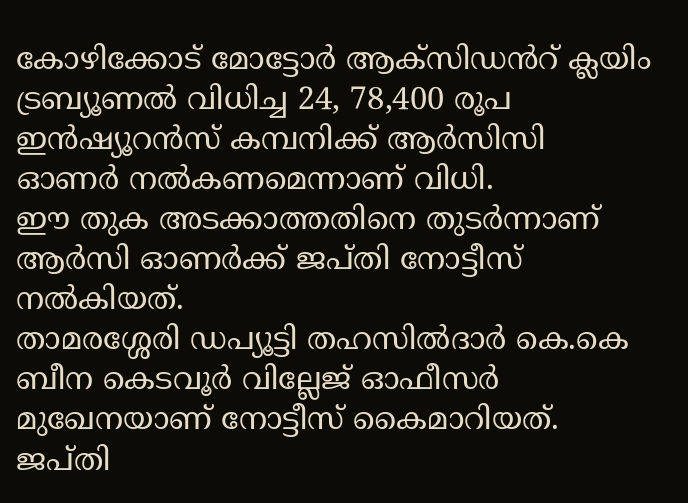കോഴിക്കോട് മോട്ടോർ ആക്സിഡൻറ് ക്ലയിം ട്രബ്യൂണൽ വിധിച്ച 24, 78,400 രൂപ ഇൻഷ്യൂറൻസ് കമ്പനിക്ക് ആർസിസി ഓണർ നൽകണമെന്നാണ് വിധി.
ഈ തുക അടക്കാത്തതിനെ തുടർന്നാണ് ആർസി ഓണർക്ക് ജപ്തി നോട്ടീസ് നൽകിയത്.
താമരശ്ശേരി ഡപ്യൂട്ടി തഹസിൽദാർ കെ.കെ ബീന കെടവൂർ വില്ലേജ് ഓഫീസർ മുഖേനയാണ് നോട്ടീസ് കൈമാറിയത്.
ജപ്തി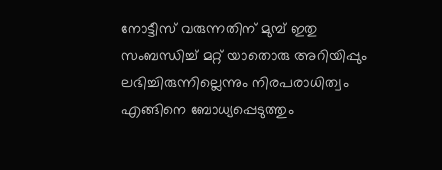നോട്ടീസ് വരുന്നതിന് മുമ്പ് ഇതു സംബന്ധിച്ച് മറ്റ് യാതൊരു അറിയിപ്പും ലഭിച്ചിരുന്നില്ലെന്നും നിരപരാധിത്വം എങ്ങിനെ ബോധ്യപ്പെടുത്തും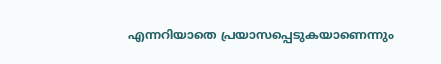എന്നറിയാതെ പ്രയാസപ്പെടുകയാണെന്നും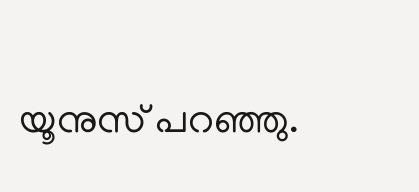യൂനുസ് പറഞ്ഞു.